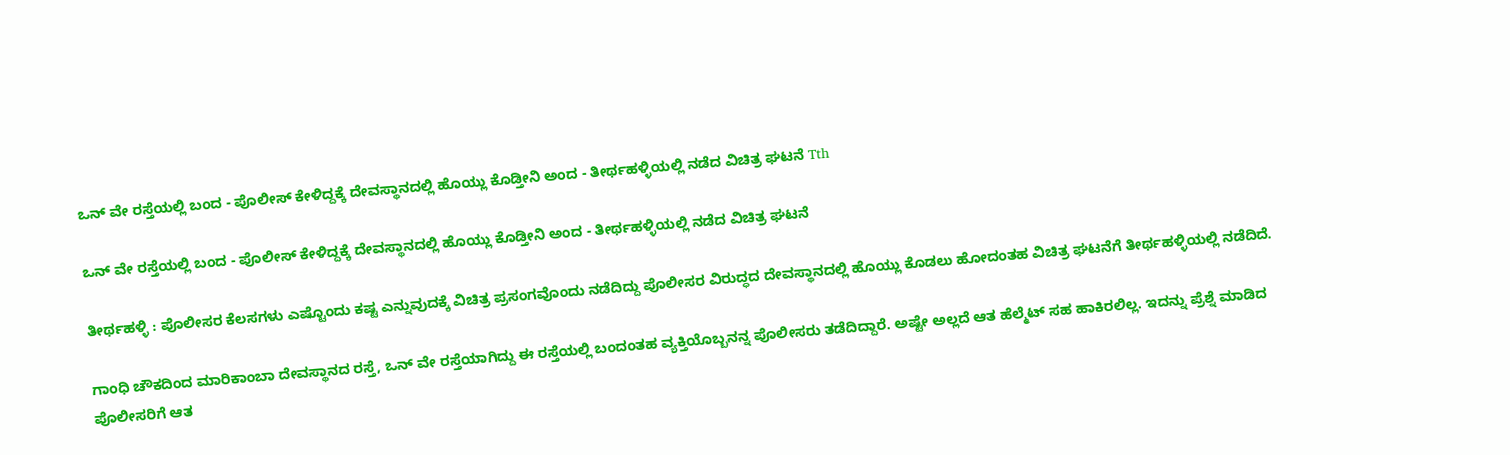ಒನ್ ವೇ ರಸ್ತೆಯಲ್ಲಿ ಬಂದ - ಪೊಲೀಸ್ ಕೇಳಿದ್ದಕ್ಕೆ ದೇವಸ್ಥಾನದಲ್ಲಿ ಹೊಯ್ಲು ಕೊಡ್ತೀನಿ ಅಂದ - ತೀರ್ಥಹಳ್ಳಿಯಲ್ಲಿ ನಡೆದ ವಿಚಿತ್ರ ಘಟನೆ Tth

ಒನ್ ವೇ ರಸ್ತೆಯಲ್ಲಿ ಬಂದ - ಪೊಲೀಸ್ ಕೇಳಿದ್ದಕ್ಕೆ ದೇವಸ್ಥಾನದಲ್ಲಿ ಹೊಯ್ಲು ಕೊಡ್ತೀನಿ ಅಂದ - ತೀರ್ಥಹಳ್ಳಿಯಲ್ಲಿ ನಡೆದ ವಿಚಿತ್ರ ಘಟನೆ

ತೀರ್ಥಹಳ್ಳಿ : ಪೊಲೀಸರ ಕೆಲಸಗಳು ಎಷ್ಟೊಂದು ಕಷ್ಟ ಎನ್ನುವುದಕ್ಕೆ ವಿಚಿತ್ರ ಪ್ರಸಂಗವೊಂದು ನಡೆದಿದ್ದು ಪೊಲೀಸರ ವಿರುದ್ಧದ ದೇವಸ್ಥಾನದಲ್ಲಿ ಹೊಯ್ಲು ಕೊಡಲು ಹೋದಂತಹ ವಿಚಿತ್ರ ಘಟನೆಗೆ ತೀರ್ಥಹಳ್ಳಿಯಲ್ಲಿ ನಡೆದಿದೆ.

ಗಾಂಧಿ ಚೌಕದಿಂದ ಮಾರಿಕಾಂಬಾ ದೇವಸ್ಥಾನದ ರಸ್ತೆ, ಒನ್ ವೇ ರಸ್ತೆಯಾಗಿದ್ದು ಈ ರಸ್ತೆಯಲ್ಲಿ ಬಂದಂತಹ ವ್ಯಕ್ತಿಯೊಬ್ಬನನ್ನ ಪೊಲೀಸರು ತಡೆದಿದ್ದಾರೆ. ಅಷ್ಟೇ ಅಲ್ಲದೆ ಆತ ಹೆಲ್ಮೆಟ್ ಸಹ ಹಾಕಿರಲಿಲ್ಲ. ಇದನ್ನು ಪ್ರೆಶ್ನೆ ಮಾಡಿದ ಪೊಲೀಸರಿಗೆ ಆತ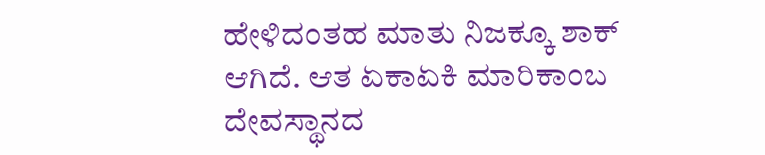ಹೇಳಿದಂತಹ ಮಾತು ನಿಜಕ್ಕೂ ಶಾಕ್ ಆಗಿದೆ. ಆತ ಏಕಾಏಕಿ ಮಾರಿಕಾಂಬ ದೇವಸ್ಥಾನದ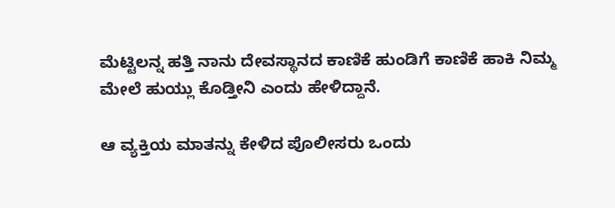ಮೆಟ್ಟಿಲನ್ನ ಹತ್ತಿ ನಾನು ದೇವಸ್ಥಾನದ ಕಾಣಿಕೆ ಹುಂಡಿಗೆ ಕಾಣಿಕೆ ಹಾಕಿ ನಿಮ್ಮ ಮೇಲೆ ಹುಯ್ಲು ಕೊಡ್ತೀನಿ ಎಂದು ಹೇಳಿದ್ದಾನೆ.

ಆ ವ್ಯಕ್ತಿಯ ಮಾತನ್ನು ಕೇಳಿದ ಪೊಲೀಸರು ಒಂದು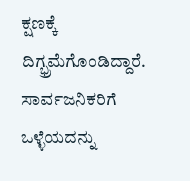ಕ್ಷಣಕ್ಕೆ ದಿಗ್ಭ್ರಮೆಗೊಂಡಿದ್ದಾರೆ. ಸಾರ್ವಜನಿಕರಿಗೆ ಒಳ್ಳೆಯದನ್ನು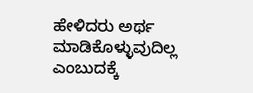ಹೇಳಿದರು ಅರ್ಥ ಮಾಡಿಕೊಳ್ಳುವುದಿಲ್ಲ ಎಂಬುದಕ್ಕೆ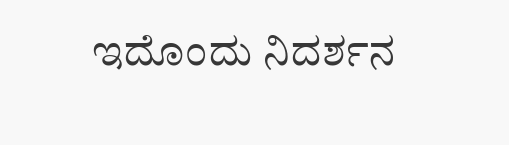ಇದೊಂದು ನಿದರ್ಶನ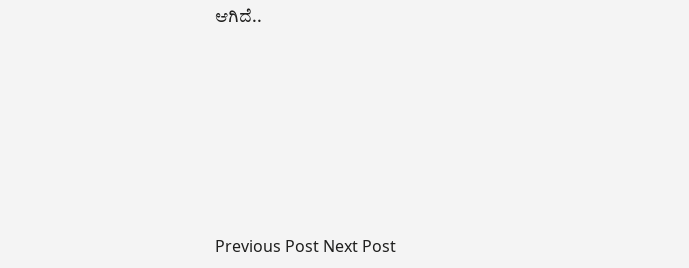ಆಗಿದೆ..







Previous Post Next Post